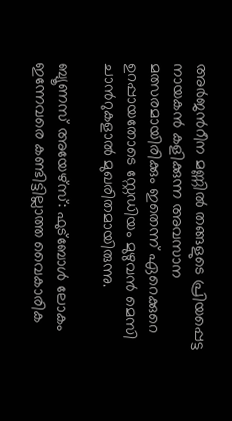അർജന്‍റീന മണ്ണിൽ തങ്ങളുടെ പ്രിയപ്പെട്ട നായകൻ കളിക്കുന്ന അവസാന മത്സരമായിരിക്കും ഇതെന്ന് ഏറെക്കുറെ ഉറപ്പായതോടെ സ്റ്റേഡിയം മുഴുവൻ മെസി ചാന്‍റുകളാൽ മുഖരിതമായിരുന്നു.

ബ്യൂണസ് അയേഴ്സ്: ഫുട്ബോൾ ലോകം ഇന്നേവരെ കണ്ടിട്ടില്ലാത്ത വൈകാരിക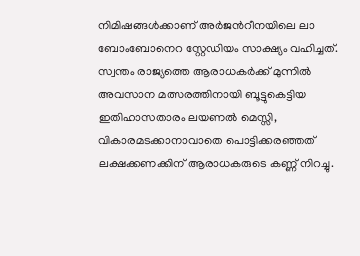നിമിഷങ്ങൾക്കാണ് അർജന്‍റീനയിലെ ലാ ബോംബോനെറ സ്റ്റേഡിയം സാക്ഷ്യം വഹിച്ചത്. സ്വന്തം രാജ്യത്തെ ആരാധകർക്ക് മുന്നിൽ അവസാന മത്സരത്തിനായി ബൂട്ടുകെട്ടിയ ഇതിഹാസതാരം ലയണൽ മെസ്സി, വികാരമടക്കാനാവാതെ പൊട്ടിക്കരഞ്ഞത് ലക്ഷക്കണക്കിന് ആരാധകരുടെ കണ്ണ് നിറച്ചു.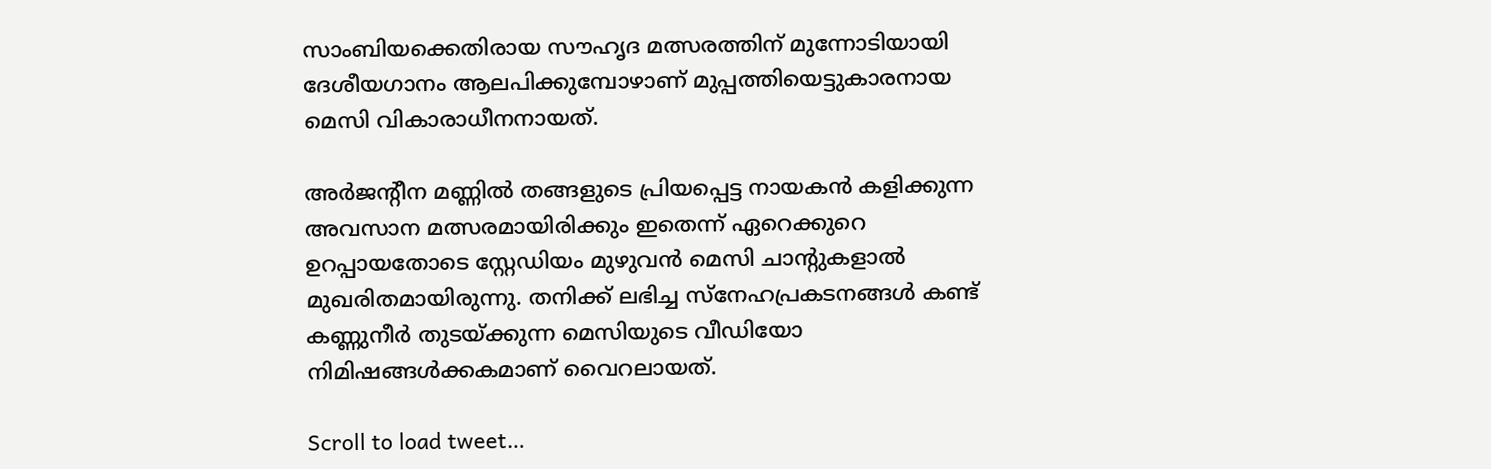സാംബിയക്കെതിരായ സൗഹൃദ മത്സരത്തിന് മുന്നോടിയായി ദേശീയഗാനം ആലപിക്കുമ്പോഴാണ് മുപ്പത്തിയെട്ടുകാരനായ മെസി വികാരാധീനനായത്.

അർജന്‍റീന മണ്ണിൽ തങ്ങളുടെ പ്രിയപ്പെട്ട നായകൻ കളിക്കുന്ന അവസാന മത്സരമായിരിക്കും ഇതെന്ന് ഏറെക്കുറെ ഉറപ്പായതോടെ സ്റ്റേഡിയം മുഴുവൻ മെസി ചാന്‍റുകളാൽ മുഖരിതമായിരുന്നു. തനിക്ക് ലഭിച്ച സ്നേഹപ്രകടനങ്ങൾ കണ്ട് കണ്ണുനീർ തുടയ്ക്കുന്ന മെസിയുടെ വീഡിയോ നിമിഷങ്ങൾക്കകമാണ് വൈറലായത്.

Scroll to load tweet…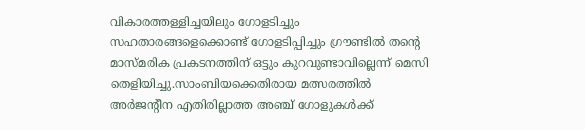വികാരത്തള്ളിച്ചയിലും ഗോളടിച്ചും സഹതാരങ്ങളെക്കൊണ്ട് ഗോളടിപ്പിച്ചും ഗ്രൗണ്ടില്‍ തന്‍റെ മാസ്മരിക പ്രകടനത്തിന് ഒട്ടും കുറവുണ്ടാവില്ലെന്ന് മെസി തെളിയിച്ചു.സാംബിയക്കെതിരായ മത്സരത്തിൽ അർജന്‍റീന എതിരില്ലാത്ത അഞ്ച് ഗോളുകൾക്ക്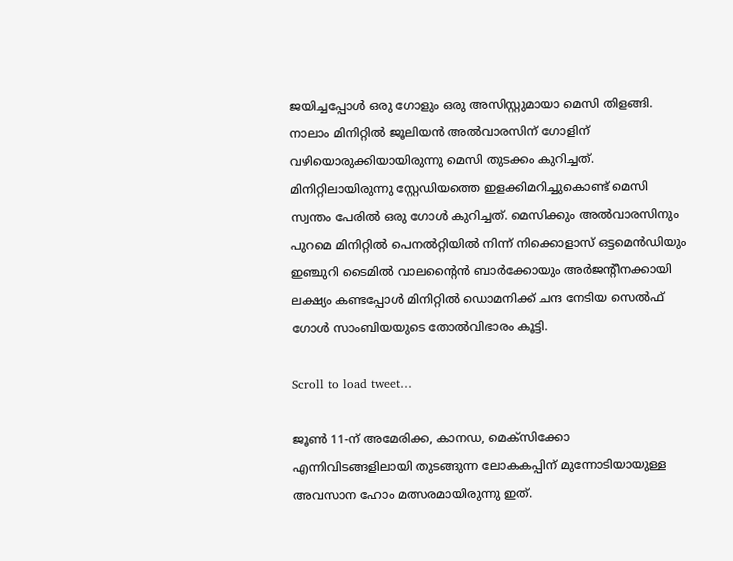ജയിച്ചപ്പോൾ ഒരു ഗോളും ഒരു അസിസ്റ്റുമായാ മെസി തിളങ്ങി. നാലാം മിനിറ്റിൽ ജൂലിയൻ അൽവാരസിന് ഗോളിന് വഴിയൊരുക്കിയായിരുന്നു മെസി തുടക്കം കുറിച്ചത്. മിനിറ്റിലായിരുന്നു സ്റ്റേഡിയത്തെ ഇളക്കിമറിച്ചുകൊണ്ട് മെസി സ്വന്തം പേരിൽ ഒരു ഗോൾ കുറിച്ചത്. മെസിക്കും അൽവാരസിനും പുറമെ മിനിറ്റില്‍ പെനല്‍റ്റിയില്‍ നിന്ന് നിക്കൊളാസ് ഒട്ടമെന്‍ഡിയും ഇഞ്ചുറി ടൈമില്‍ വാലന്‍റൈൻ ബാർക്കോയും അര്‍ജന്‍റീനക്കായി ലക്ഷ്യം കണ്ടപ്പോള്‍ മിനിറ്റില്‍ ഡൊമനിക്ക് ചന്ദ നേടിയ സെല്‍ഫ് ഗോള്‍ സാംബിയയുടെ തോല്‍വിഭാരം കൂട്ടി.

Scroll to load tweet…

ജൂൺ 11-ന് അമേരിക്ക, കാനഡ, മെക്സിക്കോ എന്നിവിടങ്ങളിലായി തുടങ്ങുന്ന ലോകകപ്പിന് മുന്നോടിയായുള്ള അവസാന ഹോം മത്സരമായിരുന്നു ഇത്.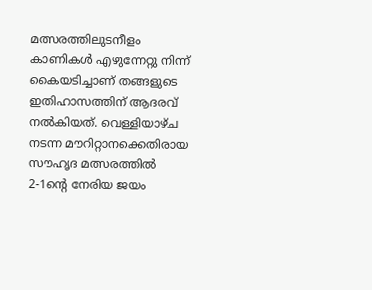മത്സരത്തിലുടനീളം കാണികൾ എഴുന്നേറ്റു നിന്ന് കൈയടിച്ചാണ് തങ്ങളുടെ ഇതിഹാസത്തിന് ആദരവ് നൽകിയത്. വെള്ളിയാഴ്ച നടന്ന മൗറിറ്റാനക്കെതിരായ സൗഹൃദ മത്സരത്തില്‍ 2-1ന്‍റെ നേരിയ ജയം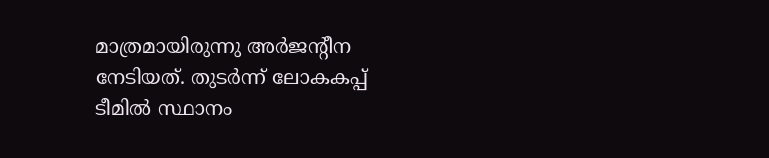മാത്രമായിരുന്നു അര്‍ജന്‍റീന നേടിയത്. തുടര്‍ന്ന് ലോകകപ്പ് ടീമില്‍ സ്ഥാനം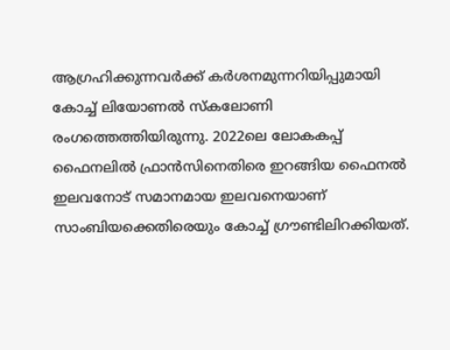ആഗ്രഹിക്കുന്നവര്‍ക്ക് കര്‍ശനമുന്നറിയിപ്പുമായി കോച്ച് ലിയോണൽ സ്കലോണി രംഗത്തെത്തിയിരുന്നു. 2022ലെ ലോകകപ്പ് ഫൈനലില്‍ ഫ്രാന്‍സിനെതിരെ ഇറങ്ങിയ ഫൈനല്‍ ഇലവനോട് സമാനമായ ഇലവനെയാണ് സാംബിയക്കെതിരെയും കോച്ച് ഗ്രൗണ്ടിലിറക്കിയത്.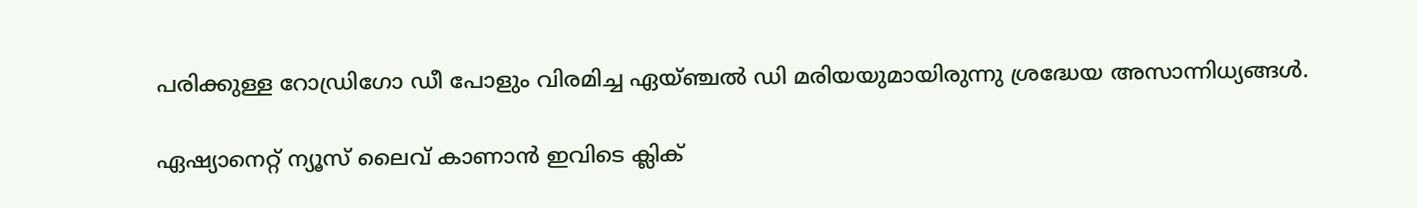പരിക്കുള്ള റോഡ്രിഗോ ഡീ പോളും വിരമിച്ച ഏയ്ഞ്ചല്‍ ഡി മരിയയുമായിരുന്നു ശ്രദ്ധേയ അസാന്നിധ്യങ്ങള്‍.

ഏഷ്യാനെറ്റ് ന്യൂസ് ലൈവ് കാണാന്‍ ഇവിടെ ക്ലിക്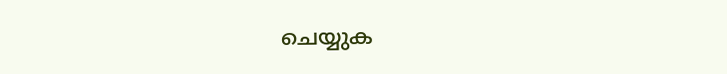ചെയ്യുക